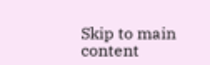Skip to main content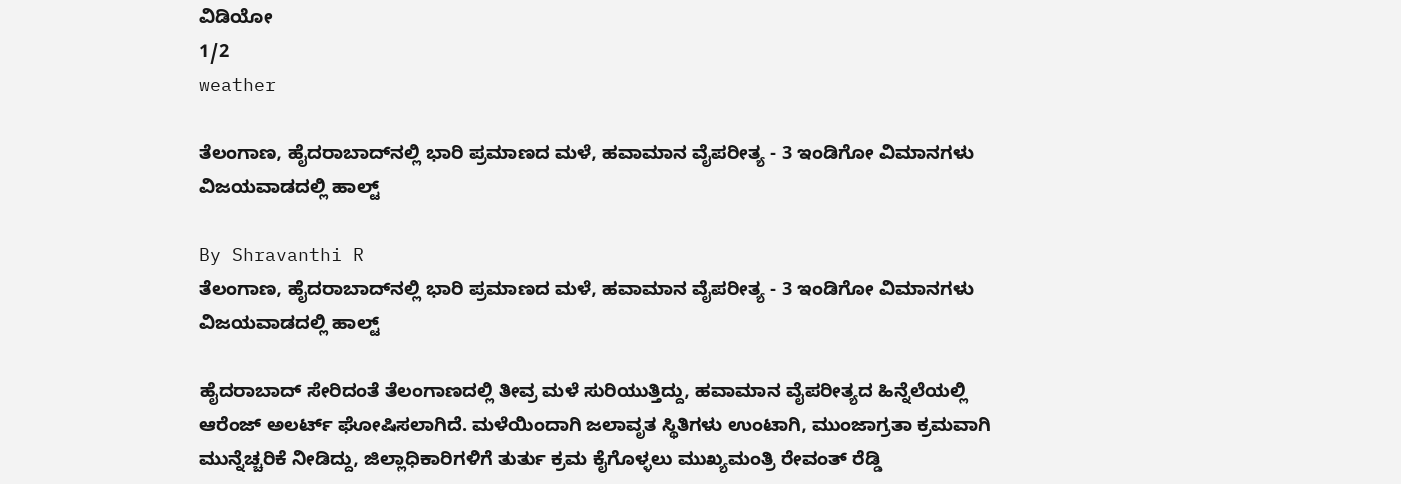ವಿಡಿಯೋ
1/2
weather

ತೆಲಂಗಾಣ, ಹೈದರಾಬಾದ್‌ನಲ್ಲಿ ಭಾರಿ ಪ್ರಮಾಣದ ಮಳೆ, ಹವಾಮಾನ ವೈಪರೀತ್ಯ - 3 ಇಂಡಿಗೋ ವಿಮಾನಗಳು ವಿಜಯವಾಡದಲ್ಲಿ ಹಾಲ್ಟ್‌

By Shravanthi R
ತೆಲಂಗಾಣ, ಹೈದರಾಬಾದ್‌ನಲ್ಲಿ ಭಾರಿ ಪ್ರಮಾಣದ ಮಳೆ, ಹವಾಮಾನ ವೈಪರೀತ್ಯ - 3 ಇಂಡಿಗೋ ವಿಮಾನಗಳು ವಿಜಯವಾಡದಲ್ಲಿ ಹಾಲ್ಟ್‌

ಹೈದರಾಬಾದ್ ಸೇರಿದಂತೆ ತೆಲಂಗಾಣದಲ್ಲಿ ತೀವ್ರ ಮಳೆ ಸುರಿಯುತ್ತಿದ್ದು, ಹವಾಮಾನ ವೈಪರೀತ್ಯದ ಹಿನ್ನೆಲೆಯಲ್ಲಿ ಆರೆಂಜ್ ಅಲರ್ಟ್ ಘೋಷಿಸಲಾಗಿದೆ. ಮಳೆಯಿಂದಾಗಿ ಜಲಾವೃತ ಸ್ಥಿತಿಗಳು ಉಂಟಾಗಿ, ಮುಂಜಾಗ್ರತಾ ಕ್ರಮವಾಗಿ ಮುನ್ನೆಚ್ಚರಿಕೆ ನೀಡಿದ್ದು, ಜಿಲ್ಲಾಧಿಕಾರಿಗಳಿಗೆ ತುರ್ತು ಕ್ರಮ ಕೈಗೊಳ್ಳಲು ಮುಖ್ಯಮಂತ್ರಿ ರೇವಂತ್ ರೆಡ್ಡಿ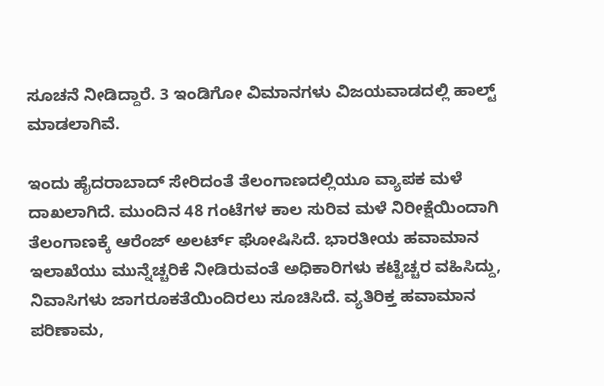ಸೂಚನೆ ನೀಡಿದ್ದಾರೆ. 3 ಇಂಡಿಗೋ ವಿಮಾನಗಳು ವಿಜಯವಾಡದಲ್ಲಿ ಹಾಲ್ಟ್ ಮಾಡಲಾಗಿವೆ.

ಇಂದು ಹೈದರಾಬಾದ್‌ ಸೇರಿದಂತೆ ತೆಲಂಗಾಣದಲ್ಲಿಯೂ ವ್ಯಾಪಕ ಮಳೆ ದಾಖಲಾಗಿದೆ. ಮುಂದಿನ 48 ಗಂಟೆಗಳ ಕಾಲ ಸುರಿವ ಮಳೆ ನಿರೀಕ್ಷೆಯಿಂದಾಗಿ ತೆಲಂಗಾಣಕ್ಕೆ ಆರೆಂಜ್‌ ಅಲರ್ಟ್‌ ಘೋಷಿಸಿದೆ. ಭಾರತೀಯ ಹವಾಮಾನ ಇಲಾಖೆಯು ಮುನ್ನೆಚ್ಚರಿಕೆ ನೀಡಿರುವಂತೆ ಅಧಿಕಾರಿಗಳು ಕಟ್ಟೆಚ್ಚರ ವಹಿಸಿದ್ದು, ನಿವಾಸಿಗಳು ಜಾಗರೂಕತೆಯಿಂದಿರಲು ಸೂಚಿಸಿದೆ. ವ್ಯತಿರಿಕ್ತ ಹವಾಮಾನ ಪರಿಣಾಮ,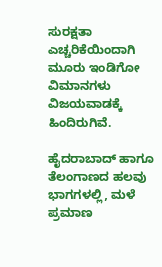ಸುರಕ್ಷತಾ ಎಚ್ಚರಿಕೆಯಿಂದಾಗಿ ಮೂರು ಇಂಡಿಗೋ ವಿಮಾನಗಳು ವಿಜಯವಾಡಕ್ಕೆ ಹಿಂದಿರುಗಿವೆ.

ಹೈದರಾಬಾದ್ ಹಾಗೂ ತೆಲಂಗಾಣದ ಹಲವು ಭಾಗಗಳಲ್ಲಿ, ಮಳೆ ಪ್ರಮಾಣ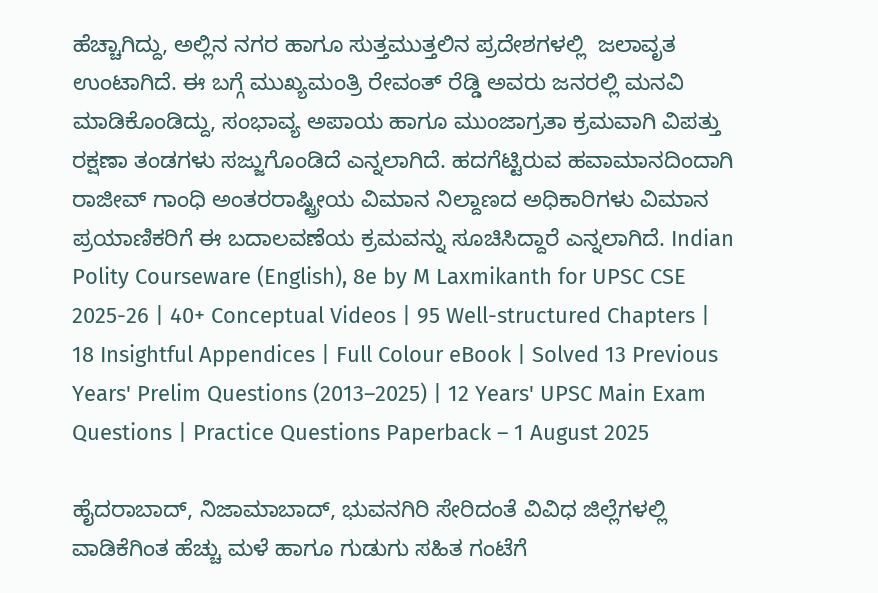ಹೆಚ್ಚಾಗಿದ್ದು, ಅಲ್ಲಿನ ನಗರ ಹಾಗೂ ಸುತ್ತಮುತ್ತಲಿನ ಪ್ರದೇಶಗಳಲ್ಲಿ  ಜಲಾವೃತ ಉಂಟಾಗಿದೆ. ಈ ಬಗ್ಗೆ ಮುಖ್ಯಮಂತ್ರಿ ರೇವಂತ್‌ ರೆಡ್ಡಿ ಅವರು ಜನರಲ್ಲಿ ಮನವಿ ಮಾಡಿಕೊಂಡಿದ್ದು, ಸಂಭಾವ್ಯ ಅಪಾಯ ಹಾಗೂ ಮುಂಜಾಗ್ರತಾ ಕ್ರಮವಾಗಿ ವಿಪತ್ತು ರಕ್ಷಣಾ ತಂಡಗಳು ಸಜ್ಜುಗೊಂಡಿದೆ ಎನ್ನಲಾಗಿದೆ. ಹದಗೆಟ್ಟಿರುವ ಹವಾಮಾನದಿಂದಾಗಿ ರಾಜೀವ್‌ ಗಾಂಧಿ ಅಂತರರಾಷ್ಟ್ರೀಯ ವಿಮಾನ ನಿಲ್ದಾಣದ ಅಧಿಕಾರಿಗಳು ವಿಮಾನ ಪ್ರಯಾಣಿಕರಿಗೆ ಈ ಬದಾಲವಣೆಯ ಕ್ರಮವನ್ನು ಸೂಚಿಸಿದ್ದಾರೆ ಎನ್ನಲಾಗಿದೆ. Indian Polity Courseware (English), 8e by M Laxmikanth for UPSC CSE 2025-26 | 40+ Conceptual Videos | 95 Well-structured Chapters | 18 Insightful Appendices | Full Colour eBook | Solved 13 Previous Years' Prelim Questions (2013–2025) | 12 Years' UPSC Main Exam Questions | Practice Questions Paperback – 1 August 2025

ಹೈದರಾಬಾದ್‌, ನಿಜಾಮಾಬಾದ್, ಭುವನಗಿರಿ ಸೇರಿದಂತೆ ವಿವಿಧ ಜಿಲ್ಲೆಗಳಲ್ಲಿ ವಾಡಿಕೆಗಿಂತ ಹೆಚ್ಚು ಮಳೆ ಹಾಗೂ ಗುಡುಗು ಸಹಿತ ಗಂಟೆಗೆ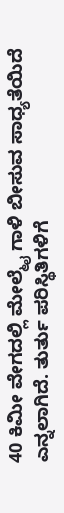40 ಕಿಮೀ ವೇಗದಲ್ಲಿ ಮೇಲ್ಮೈ ಗಾಳಿ ಬೀಸುವ ಸಾಧ್ಯತೆಯಿದೆ ಎನ್ನಲಾಗಿದೆ. ತುರ್ತು ಪರಿಸ್ಥಿತಿಗಳಿಗೆ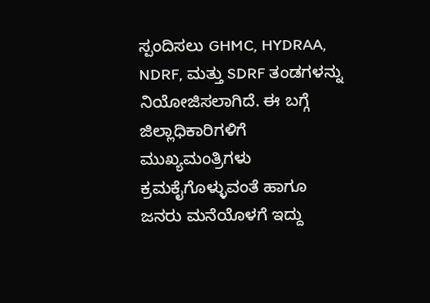ಸ್ಪಂದಿಸಲು GHMC, HYDRAA, NDRF, ಮತ್ತು SDRF ತಂಡಗಳನ್ನು ನಿಯೋಜಿಸಲಾಗಿದೆ. ಈ ಬಗ್ಗೆ ಜಿಲ್ಲಾಧಿಕಾರಿಗಳಿಗೆ ಮುಖ್ಯಮಂತ್ರಿಗಳು ಕ್ರಮಕೈಗೊಳ್ಳುವಂತೆ ಹಾಗೂ ಜನರು ಮನೆಯೊಳಗೆ ಇದ್ದು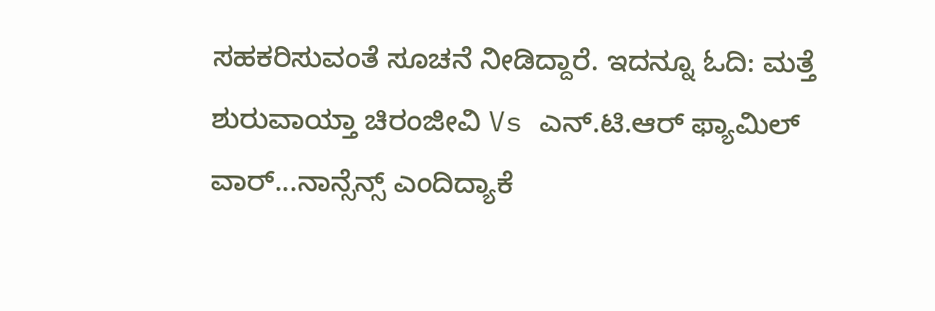ಸಹಕರಿಸುವಂತೆ ಸೂಚನೆ ನೀಡಿದ್ದಾರೆ. ಇದನ್ನೂ ಓದಿ: ಮತ್ತೆ ಶುರುವಾಯ್ತಾ ಚಿರಂಜೀವಿ Vs ಎನ್‌.ಟಿ.ಆರ್ ಫ್ಯಾಮಿಲ್ ವಾರ್...ನಾನ್ಸೆನ್ಸ್ ಎಂದಿದ್ಯಾಕೆ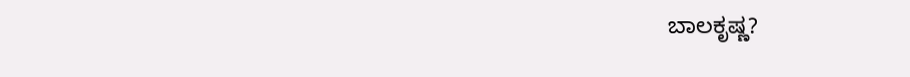ಬಾಲಕೃಷ್ಣ?